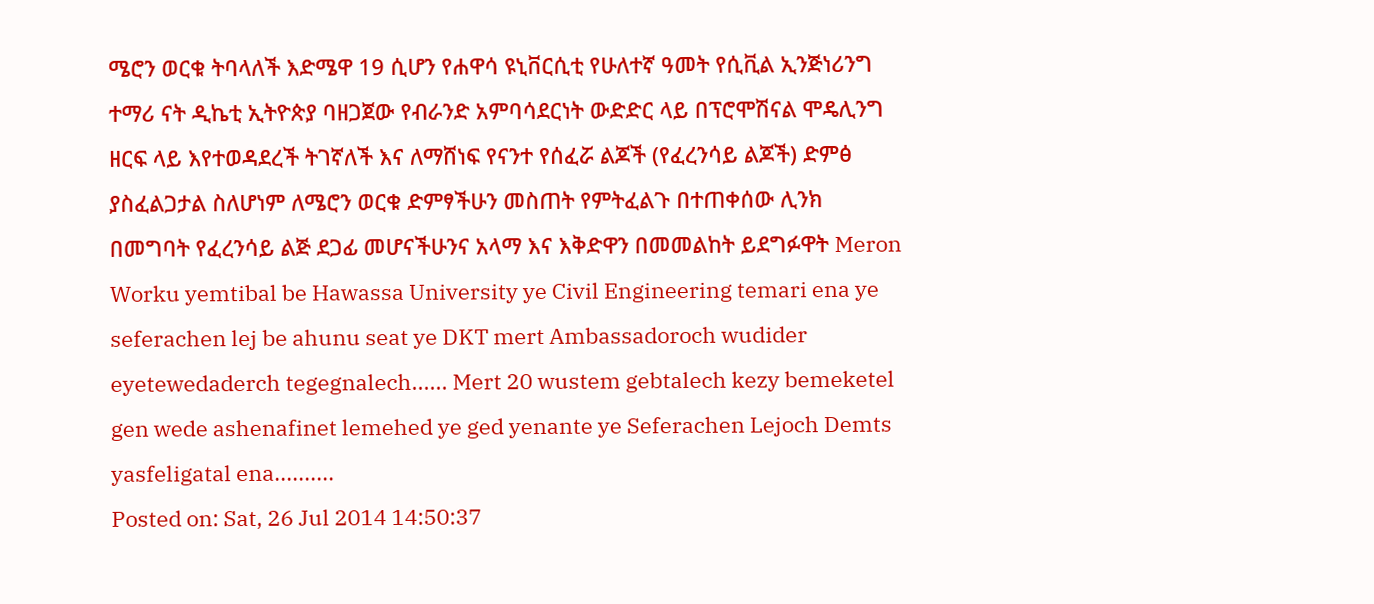ሜሮን ወርቁ ትባላለች እድሜዋ 19 ሲሆን የሐዋሳ ዩኒቨርሲቲ የሁለተኛ ዓመት የሲቪል ኢንጅነሪንግ ተማሪ ናት ዲኬቲ ኢትዮጵያ ባዘጋጀው የብራንድ አምባሳደርነት ውድድር ላይ በፕሮሞሽናል ሞዴሊንግ ዘርፍ ላይ እየተወዳደረች ትገኛለች እና ለማሸነፍ የናንተ የሰፈሯ ልጆች (የፈረንሳይ ልጆች) ድምፅ ያስፈልጋታል ስለሆነም ለሜሮን ወርቁ ድምፃችሁን መስጠት የምትፈልጉ በተጠቀሰው ሊንክ በመግባት የፈረንሳይ ልጅ ደጋፊ መሆናችሁንና አላማ እና እቅድዋን በመመልከት ይደግፉዋት Meron Worku yemtibal be Hawassa University ye Civil Engineering temari ena ye seferachen lej be ahunu seat ye DKT mert Ambassadoroch wudider eyetewedaderch tegegnalech...... Mert 20 wustem gebtalech kezy bemeketel gen wede ashenafinet lemehed ye ged yenante ye Seferachen Lejoch Demts yasfeligatal ena..........
Posted on: Sat, 26 Jul 2014 14:50:37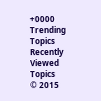+0000
Trending Topics
Recently Viewed Topics
© 2015